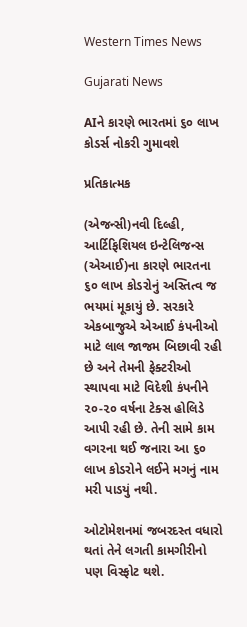Western Times News

Gujarati News

AIને કારણે ભારતમાં ૬૦ લાખ કોડર્સ નોકરી ગુમાવશે

પ્રતિકાત્મક

(એજન્સી)નવી દિલ્હી, આર્ટિફિશિયલ ઇન્ટેલિજન્સ (એઆઈ)ના કારણે ભારતના ૬૦ લાખ કોડરોનું અસ્તિત્વ જ ભયમાં મૂકાયું છે. સરકારે એકબાજુએ એઆઈ કંપનીઓ માટે લાલ જાજમ બિછાવી રહી છે અને તેમની ફેક્ટરીઓ સ્થાપવા માટે વિદેશી કંપનીને ૨૦-૨૦ વર્ષના ટેક્સ હોલિડે આપી રહી છે. તેની સામે કામ વગરના થઈ જનારા આ ૬૦ લાખ કોડરોને લઈને મગનું નામ મરી પાડયું નથી.

ઓટોમેશનમાં જબરદસ્ત વધારો થતાં તેને લગતી કામગીરીનો પણ વિસ્ફોટ થશે.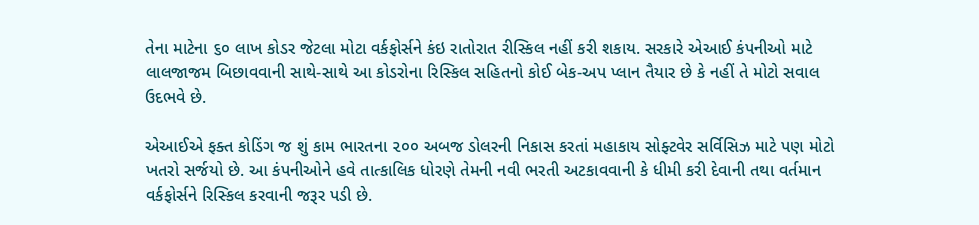તેના માટેના ૬૦ લાખ કોડર જેટલા મોટા વર્કફોર્સને કંઇ રાતોરાત રીસ્કિલ નહીં કરી શકાય. સરકારે એઆઈ કંપનીઓ માટે લાલજાજમ બિછાવવાની સાથે-સાથે આ કોડરોના રિસ્કિલ સહિતનો કોઈ બેક-અપ પ્લાન તૈયાર છે કે નહીં તે મોટો સવાલ ઉદભવે છે.

એઆઈએ ફક્ત કોડિંગ જ શું કામ ભારતના ૨૦૦ અબજ ડોલરની નિકાસ કરતાં મહાકાય સોફ્ટવેર સર્વિસિઝ માટે પણ મોટો ખતરો સર્જયો છે. આ કંપનીઓને હવે તાત્કાલિક ધોરણે તેમની નવી ભરતી અટકાવવાની કે ધીમી કરી દેવાની તથા વર્તમાન વર્કફોર્સને રિસ્કિલ કરવાની જરૂર પડી છે.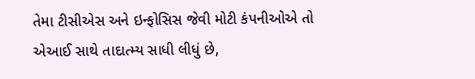તેમા ટીસીએસ અને ઇન્ફોસિસ જેવી મોટી કંપનીઓએ તો એઆઈ સાથે તાદાત્મ્ય સાધી લીધું છે,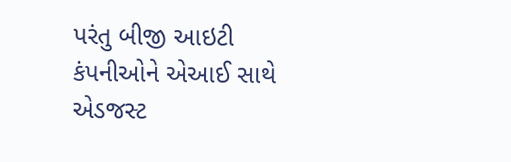પરંતુ બીજી આઇટી કંપનીઓને એઆઈ સાથે એડજસ્ટ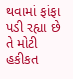થવામાં ફાંફા પડી રહ્યા છે તે મોટી હકીકત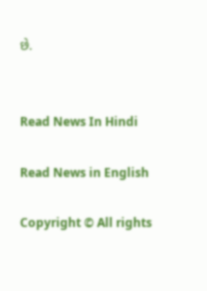છે.


Read News In Hindi

Read News in English

Copyright © All rights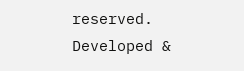reserved. Developed &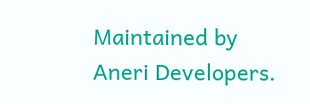Maintained by Aneri Developers.